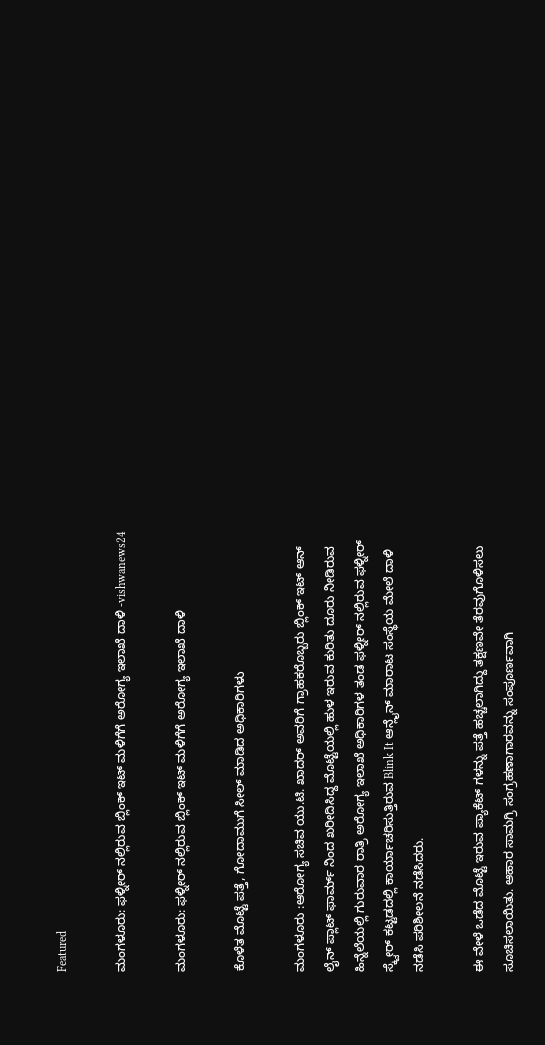Featured

ಮಂಗಳೂರು: ಫಳ್ನೀರ್ ನಲ್ಲಿರುವ ಬ್ಲಿಂಕ್ ಇಟ್ ಮಳಿಗೆಗೆ ಅರೋಗ್ಯ ಇಲಾಖೆ ದಾಳಿ -vishwanews24

ಮಂಗಳೂರು: ಫಳ್ನೀರ್ ನಲ್ಲಿರುವ ಬ್ಲಿಂಕ್ ಇಟ್ ಮಳಿಗೆಗೆ ಅರೋಗ್ಯ ಇಲಾಖೆ ದಾಳಿ

ಕೊಳೆತ ಮೊಟ್ಟೆ ಪತ್ತೆ, ಗೋದಾಮುಗೆ ಸೀಲ್‌ ಮಾಡಿದ ಅಧಿಕಾರಿಗಳು

ಮಂಗಳೂರು :ಆರೋಗ್ಯ ಸಚಿವ ಯು.ಟಿ. ಖಾದರ್ ಅವರಿಗೆ ಗ್ರಾಹಕರೊಬ್ಬರು ಬ್ಲಿಂಕ್ ಇಟ್ ಆನ್ ಲೈನ್ ಪ್ಲಾಟ್ ಫಾರ್ಮ್ ನಿಂದ ಖರೀದಿಸಿದ್ದ ಮೊಟ್ಟೆಯಲ್ಲಿ ಹುಳ ಇರುವ ಕುರಿತು ದೂರು ನೀಡಿರುವ ಹಿನ್ನೆಲೆಯಲ್ಲಿ ಗುರುವಾರ ರಾತ್ರಿ ಅರೋಗ್ಯ ಇಲಾಖೆ ಅಧಿಕಾರಿಗಳ ತಂಡ ಫಳ್ನೀರ್ ನಲ್ಲಿರುವ ಫಳ್ನೀರ್ ಸ್ಕ್ವೇರ್ ಕಟ್ಟಡದಲ್ಲಿ ಕಾರ್ಯಾಚರಿಸುತ್ತಿರುವ Blink It ಆನ್ಲೈನ್ ಮಾರಾಟ ಸಂಸ್ಥೆಯ ಮೇಲೆ ದಾಳಿ ನಡೆಸಿ ಪರಿಶೀಲನೆ ನಡೆಸಿದರು.

ಈ ವೇಳೆ ಒಡೆದ ಮೊಟ್ಟೆ ಇರುವ ಪ್ಯಾಕೆಟ್ ಗಳನ್ನು ಪತ್ತೆ ಹಚ್ಚಲಾಗಿದ್ದು ತಕ್ಷಣವೇ ತೆರವುಗೊಳಿಸಲು ಸೂಚಿಸಲಾಯಿತು. ಆಹಾರ ಸಾಮಗ್ರಿ ಸಂಗ್ರಹಣಾಗಾರವನ್ನು ಸಂಪೂರ್ಣವಾಗಿ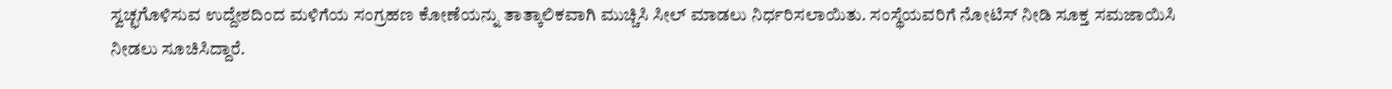ಸ್ವಚ್ಛಗೊಳಿಸುವ ಉದ್ದೇಶದಿಂದ ಮಳಿಗೆಯ ಸಂಗ್ರಹಣ ಕೋಣೆಯನ್ನು ತಾತ್ಕಾಲಿಕವಾಗಿ ಮುಚ್ಚಿಸಿ ಸೀಲ್ ಮಾಡಲು ನಿರ್ಧರಿಸಲಾಯಿತು. ಸಂಸ್ಥೆಯವರಿಗೆ ನೋಟಿಸ್ ನೀಡಿ ಸೂಕ್ತ ಸಮಜಾಯಿಸಿ ನೀಡಲು ಸೂಚಿಸಿದ್ದಾರೆ.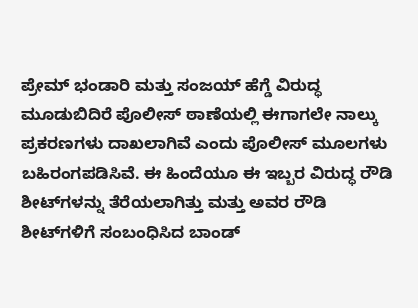ಪ್ರೇಮ್ ಭಂಡಾರಿ ಮತ್ತು ಸಂಜಯ್ ಹೆಗ್ಡೆ ವಿರುದ್ಧ ಮೂಡುಬಿದಿರೆ ಪೊಲೀಸ್ ಠಾಣೆಯಲ್ಲಿ ಈಗಾಗಲೇ ನಾಲ್ಕು ಪ್ರಕರಣಗಳು ದಾಖಲಾಗಿವೆ ಎಂದು ಪೊಲೀಸ್ ಮೂಲಗಳು ಬಹಿರಂಗಪಡಿಸಿವೆ. ಈ ಹಿಂದೆಯೂ ಈ ಇಬ್ಬರ ವಿರುದ್ಧ ರೌಡಿ ಶೀಟ್‌ಗಳನ್ನು ತೆರೆಯಲಾಗಿತ್ತು ಮತ್ತು ಅವರ ರೌಡಿ ಶೀಟ್‌ಗಳಿಗೆ ಸಂಬಂಧಿಸಿದ ಬಾಂಡ್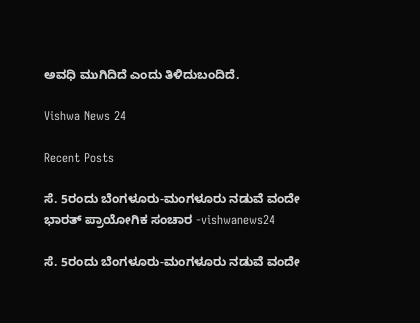ಅವಧಿ ಮುಗಿದಿದೆ ಎಂದು ತಿಳಿದುಬಂದಿದೆ.

Vishwa News 24

Recent Posts

ಸೆ. 5ರಂದು ಬೆಂಗಳೂರು-ಮಂಗಳೂರು ನಡುವೆ ವಂದೇ ಭಾರತ್ ಪ್ರಾಯೋಗಿಕ ಸಂಚಾರ -vishwanews24

ಸೆ. 5ರಂದು ಬೆಂಗಳೂರು-ಮಂಗಳೂರು ನಡುವೆ ವಂದೇ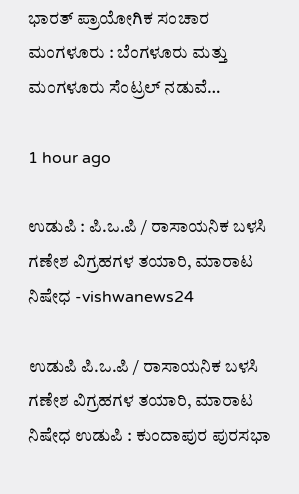ಭಾರತ್ ಪ್ರಾಯೋಗಿಕ ಸಂಚಾರ ಮಂಗಳೂರು : ಬೆಂಗಳೂರು ಮತ್ತು ಮಂಗಳೂರು ಸೆಂಟ್ರಲ್ ನಡುವೆ…

1 hour ago

ಉಡುಪಿ : ಪಿ.ಒ.ಪಿ / ರಾಸಾಯನಿಕ ಬಳಸಿ ಗಣೇಶ ವಿಗ್ರಹಗಳ ತಯಾರಿ, ಮಾರಾಟ ನಿಷೇಧ -vishwanews24

ಉಡುಪಿ ಪಿ.ಒ.ಪಿ / ರಾಸಾಯನಿಕ ಬಳಸಿ ಗಣೇಶ ವಿಗ್ರಹಗಳ ತಯಾರಿ, ಮಾರಾಟ ನಿಷೇಧ ಉಡುಪಿ : ಕುಂದಾಪುರ ಪುರಸಭಾ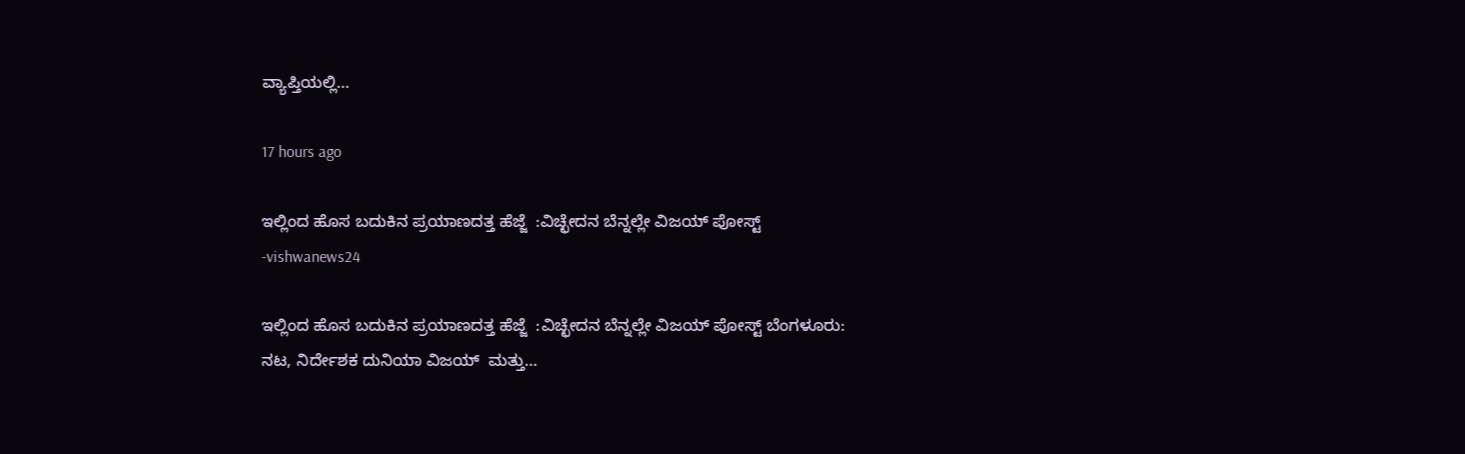ವ್ಯಾಪ್ತಿಯಲ್ಲಿ…

17 hours ago

ಇಲ್ಲಿಂದ ಹೊಸ ಬದುಕಿನ ಪ್ರಯಾಣದತ್ತ ಹೆಜ್ಜೆ  :ವಿಚ್ಛೇದನ ಬೆನ್ನಲ್ಲೇ ವಿಜಯ್‌ ಪೋಸ್ಟ್ -vishwanews24

ಇಲ್ಲಿಂದ ಹೊಸ ಬದುಕಿನ ಪ್ರಯಾಣದತ್ತ ಹೆಜ್ಜೆ  :ವಿಚ್ಛೇದನ ಬೆನ್ನಲ್ಲೇ ವಿಜಯ್‌ ಪೋಸ್ಟ್ ಬೆಂಗಳೂರು: ನಟ, ನಿರ್ದೇಶಕ ದುನಿಯಾ ವಿಜಯ್‌  ಮತ್ತು…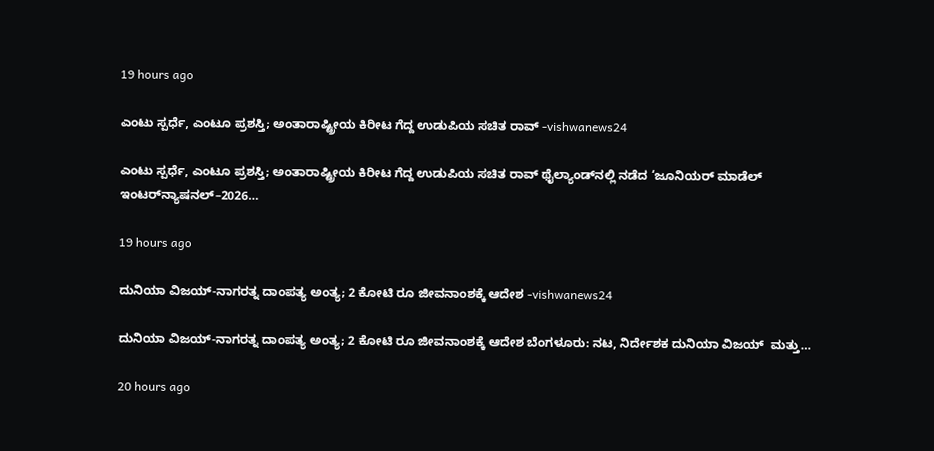19 hours ago

ಎಂಟು ಸ್ಪರ್ಧೆ, ಎಂಟೂ ಪ್ರಶಸ್ತಿ; ಅಂತಾರಾಷ್ಟ್ರೀಯ ಕಿರೀಟ ಗೆದ್ದ ಉಡುಪಿಯ ಸಚಿತ ರಾವ್ -vishwanews24

ಎಂಟು ಸ್ಪರ್ಧೆ, ಎಂಟೂ ಪ್ರಶಸ್ತಿ; ಅಂತಾರಾಷ್ಟ್ರೀಯ ಕಿರೀಟ ಗೆದ್ದ ಉಡುಪಿಯ ಸಚಿತ ರಾವ್ ಥೈಲ್ಯಾಂಡ್‌ನಲ್ಲಿ ನಡೆದ ‘ಜೂನಿಯರ್ ಮಾಡೆಲ್ ಇಂಟರ್‌ನ್ಯಾಷನಲ್–2026…

19 hours ago

ದುನಿಯಾ ವಿಜಯ್-ನಾಗರತ್ನ ದಾಂಪತ್ಯ ಅಂತ್ಯ; 2 ಕೋಟಿ ರೂ ಜೀವನಾಂಶಕ್ಕೆ ಆದೇಶ -vishwanews24

ದುನಿಯಾ ವಿಜಯ್-ನಾಗರತ್ನ ದಾಂಪತ್ಯ ಅಂತ್ಯ; 2 ಕೋಟಿ ರೂ ಜೀವನಾಂಶಕ್ಕೆ ಆದೇಶ ಬೆಂಗಳೂರು: ನಟ, ನಿರ್ದೇಶಕ ದುನಿಯಾ ವಿಜಯ್‌  ಮತ್ತು…

20 hours ago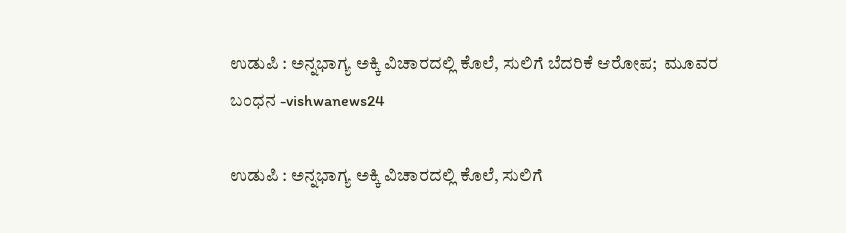ಉಡುಪಿ : ಅನ್ನಭಾಗ್ಯ ಅಕ್ಕಿ ವಿಚಾರದಲ್ಲಿ ಕೊಲೆ, ಸುಲಿಗೆ ಬೆದರಿಕೆ ಆರೋಪ;  ಮೂವರ ಬಂಧನ -vishwanews24

ಉಡುಪಿ : ಅನ್ನಭಾಗ್ಯ ಅಕ್ಕಿ ವಿಚಾರದಲ್ಲಿ ಕೊಲೆ, ಸುಲಿಗೆ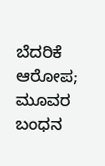ಬೆದರಿಕೆ ಆರೋಪ;  ಮೂವರ ಬಂಧನ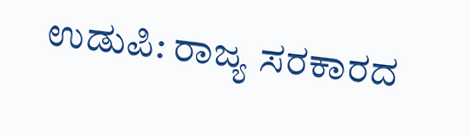ಉಡುಪಿ: ರಾಜ್ಯ ಸರಕಾರದ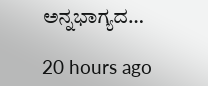ಅನ್ನಭಾಗ್ಯದ…

20 hours ago